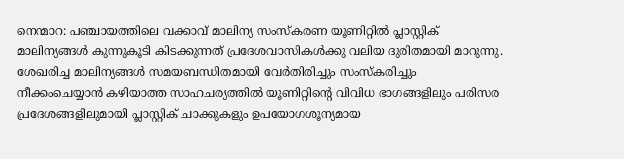നെന്മാറ: പഞ്ചായത്തിലെ വക്കാവ് മാലിന്യ സംസ്കരണ യൂണിറ്റിൽ പ്ലാസ്റ്റിക് മാലിന്യങ്ങൾ കുന്നുകൂടി കിടക്കുന്നത് പ്രദേശവാസികൾക്കു വലിയ ദുരിതമായി മാറുന്നു.
ശേഖരിച്ച മാലിന്യങ്ങൾ സമയബന്ധിതമായി വേർതിരിച്ചും സംസ്കരിച്ചും നീക്കംചെയ്യാൻ കഴിയാത്ത സാഹചര്യത്തിൽ യൂണിറ്റിന്റെ വിവിധ ഭാഗങ്ങളിലും പരിസര പ്രദേശങ്ങളിലുമായി പ്ലാസ്റ്റിക് ചാക്കുകളും ഉപയോഗശൂന്യമായ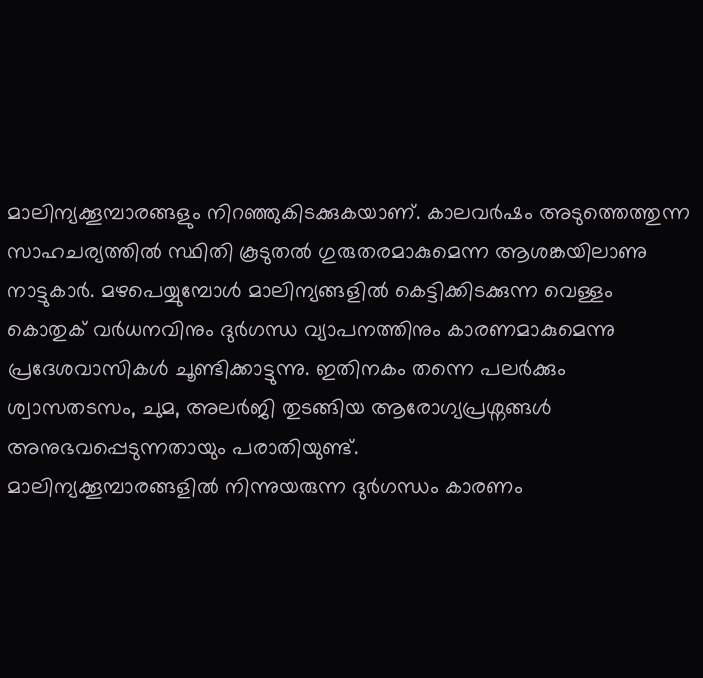മാലിന്യക്കൂമ്പാരങ്ങളും നിറഞ്ഞുകിടക്കുകയാണ്. കാലവർഷം അടുത്തെത്തുന്ന സാഹചര്യത്തിൽ സ്ഥിതി കൂടുതൽ ഗുരുതരമാകുമെന്ന ആശങ്കയിലാണു നാട്ടുകാർ. മഴപെയ്യുമ്പോൾ മാലിന്യങ്ങളിൽ കെട്ടിക്കിടക്കുന്ന വെള്ളം കൊതുക് വർധനവിനും ദുർഗന്ധ വ്യാപനത്തിനും കാരണമാകുമെന്നു പ്രദേശവാസികൾ ചൂണ്ടിക്കാട്ടുന്നു. ഇതിനകം തന്നെ പലർക്കും ശ്വാസതടസം, ചുമ, അലർജി തുടങ്ങിയ ആരോഗ്യപ്രശ്നങ്ങൾ അനുഭവപ്പെടുന്നതായും പരാതിയുണ്ട്.
മാലിന്യക്കൂമ്പാരങ്ങളിൽ നിന്നുയരുന്ന ദുർഗന്ധം കാരണം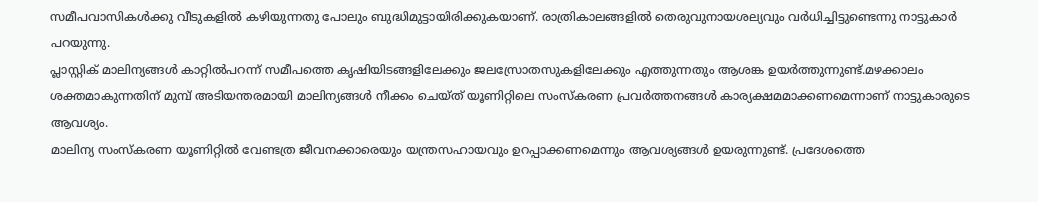സമീപവാസികൾക്കു വീടുകളിൽ കഴിയുന്നതു പോലും ബുദ്ധിമുട്ടായിരിക്കുകയാണ്. രാത്രികാലങ്ങളിൽ തെരുവുനായശല്യവും വർധിച്ചിട്ടുണ്ടെന്നു നാട്ടുകാർ പറയുന്നു.
പ്ലാസ്റ്റിക് മാലിന്യങ്ങൾ കാറ്റിൽപറന്ന് സമീപത്തെ കൃഷിയിടങ്ങളിലേക്കും ജലസ്രോതസുകളിലേക്കും എത്തുന്നതും ആശങ്ക ഉയർത്തുന്നുണ്ട്.മഴക്കാലം ശക്തമാകുന്നതിന് മുമ്പ് അടിയന്തരമായി മാലിന്യങ്ങൾ നീക്കം ചെയ്ത് യൂണിറ്റിലെ സംസ്കരണ പ്രവർത്തനങ്ങൾ കാര്യക്ഷമമാക്കണമെന്നാണ് നാട്ടുകാരുടെ ആവശ്യം.
മാലിന്യ സംസ്കരണ യൂണിറ്റിൽ വേണ്ടത്ര ജീവനക്കാരെയും യന്ത്രസഹായവും ഉറപ്പാക്കണമെന്നും ആവശ്യങ്ങൾ ഉയരുന്നുണ്ട്. പ്രദേശത്തെ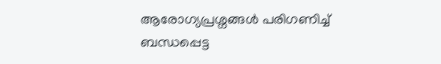ആരോഗ്യപ്രശ്നങ്ങൾ പരിഗണിച്ച് ബന്ധപ്പെട്ട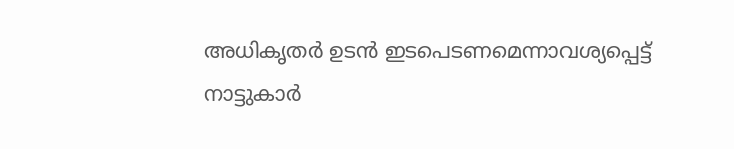അധികൃതർ ഉടൻ ഇടപെടണമെന്നാവശ്യപ്പെട്ട് നാട്ടുകാർ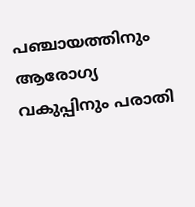പഞ്ചായത്തിനും ആരോഗ്യ വകുപ്പിനും പരാതി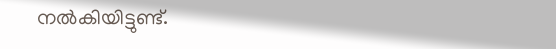നൽകിയിട്ടുണ്ട്.